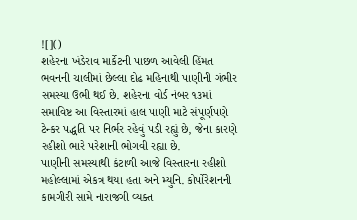![]()
શહેરના ખંડેરાવ માર્કેટની પાછળ આવેલી હિંમત ભવનની ચાલીમાં છેલ્લા દોઢ મહિનાથી પાણીની ગંભીર સમસ્યા ઉભી થઈ છે. શહેરના વોર્ડ નંબર ૧૩માં સમાવિષ્ટ આ વિસ્તારમાં હાલ પાણી માટે સંપૂર્ણપણે ટેન્કર પદ્ધતિ પર નિર્ભર રહેવું પડી રહ્યું છે, જેના કારણે રહીશો ભારે પરેશાની ભોગવી રહ્યા છે.
પાણીની સમસ્યાથી કંટાળી આજે વિસ્તારના રહીશો મહોલ્લામાં એકત્ર થયા હતા અને મ્યુનિ. કોર્પોરેશનની કામગીરી સામે નારાજગી વ્યક્ત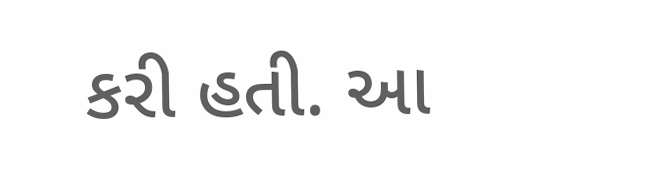કરી હતી. આ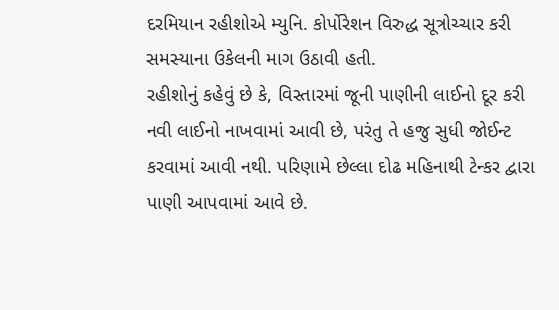દરમિયાન રહીશોએ મ્યુનિ. કોર્પોરેશન વિરુદ્ધ સૂત્રોચ્ચાર કરી સમસ્યાના ઉકેલની માગ ઉઠાવી હતી.
રહીશોનું કહેવું છે કે, વિસ્તારમાં જૂની પાણીની લાઈનો દૂર કરી નવી લાઈનો નાખવામાં આવી છે, પરંતુ તે હજુ સુધી જોઈન્ટ કરવામાં આવી નથી. પરિણામે છેલ્લા દોઢ મહિનાથી ટેન્કર દ્વારા પાણી આપવામાં આવે છે.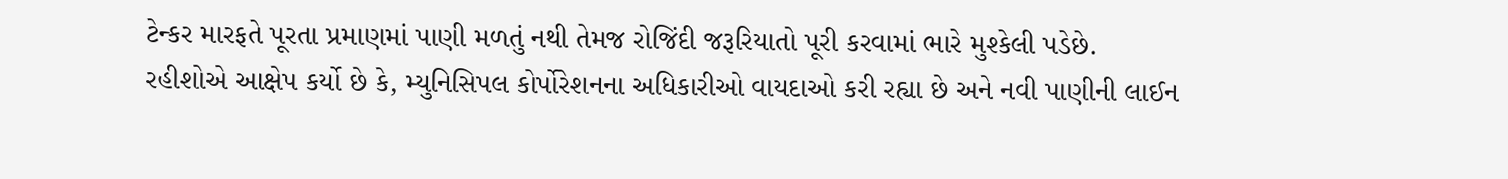ટેન્કર મારફતે પૂરતા પ્રમાણમાં પાણી મળતું નથી તેમજ રોજિંદી જરૂરિયાતો પૂરી કરવામાં ભારે મુશ્કેલી પડેછે.
રહીશોએ આક્ષેપ કર્યો છે કે, મ્યુનિસિપલ કોર્પોરેશનના અધિકારીઓ વાયદાઓ કરી રહ્યા છે અને નવી પાણીની લાઈન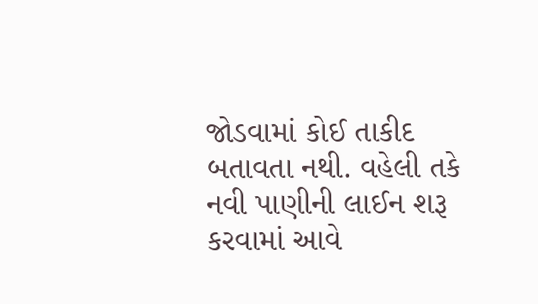જોડવામાં કોઈ તાકીદ બતાવતા નથી. વહેલી તકે નવી પાણીની લાઈન શરૂ કરવામાં આવે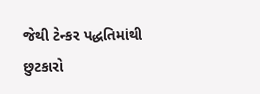જેથી ટેન્કર પદ્ધતિમાંથી છુટકારો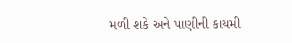મળી શકે અને પાણીની કાયમી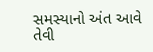સમસ્યાનો અંત આવે તેવી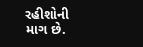રહીશોની માગ છે.